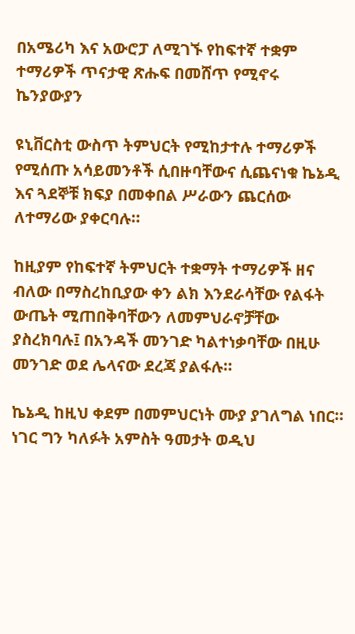በአሜሪካ እና አውሮፓ ለሚገኙ የከፍተኛ ተቋም ተማሪዎች ጥናታዊ ጽሑፍ በመሸጥ የሚኖሩ ኬንያውያን

ዩኒቨርስቲ ውስጥ ትምህርት የሚከታተሉ ተማሪዎች የሚሰጡ አሳይመንቶች ሲበዙባቸውና ሲጨናነቁ ኬኔዲ እና ጓደኞቹ ክፍያ በመቀበል ሥራውን ጨርሰው ለተማሪው ያቀርባሉ።

ከዚያም የከፍተኛ ትምህርት ተቋማት ተማሪዎች ዘና ብለው በማስረከቢያው ቀን ልክ እንደራሳቸው የልፋት ውጤት ሚጠበቅባቸውን ለመምህራኖቻቸው ያስረክባሉ፤ በአንዳች መንገድ ካልተነቃባቸው በዚሁ መንገድ ወደ ሌላናው ደረጃ ያልፋሉ።

ኬኔዲ ከዚህ ቀደም በመምህርነት ሙያ ያገለግል ነበር። ነገር ግን ካለፉት አምስት ዓመታት ወዲህ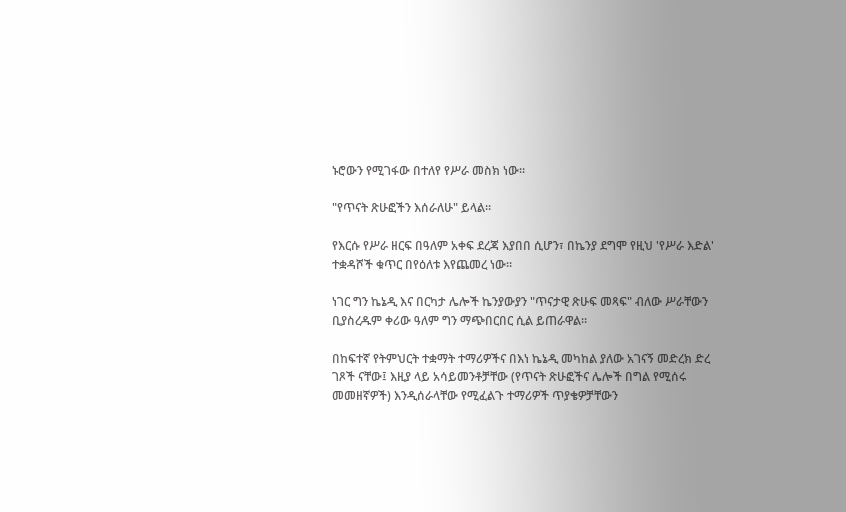ኑሮውን የሚገፋው በተለየ የሥራ መስክ ነው።

"የጥናት ጽሁፎችን እሰራለሁ" ይላል።

የእርሱ የሥራ ዘርፍ በዓለም አቀፍ ደረጃ እያበበ ሲሆን፣ በኬንያ ደግሞ የዚህ 'የሥራ እድል' ተቋዳሾች ቁጥር በየዕለቱ እየጨመረ ነው።

ነገር ግን ኬኔዲ እና በርካታ ሌሎች ኬንያውያን "ጥናታዊ ጽሁፍ መጻፍ" ብለው ሥራቸውን ቢያስረዱም ቀሪው ዓለም ግን ማጭበርበር ሲል ይጠራዋል።

በከፍተኛ የትምህርት ተቋማት ተማሪዎችና በእነ ኬኔዲ መካከል ያለው አገናኝ መድረክ ድረ ገጾች ናቸው፤ እዚያ ላይ አሳይመንቶቻቸው (የጥናት ጽሁፎችና ሌሎች በግል የሚሰሩ መመዘኛዎች) እንዲሰራላቸው የሚፈልጉ ተማሪዎች ጥያቄዎቻቸውን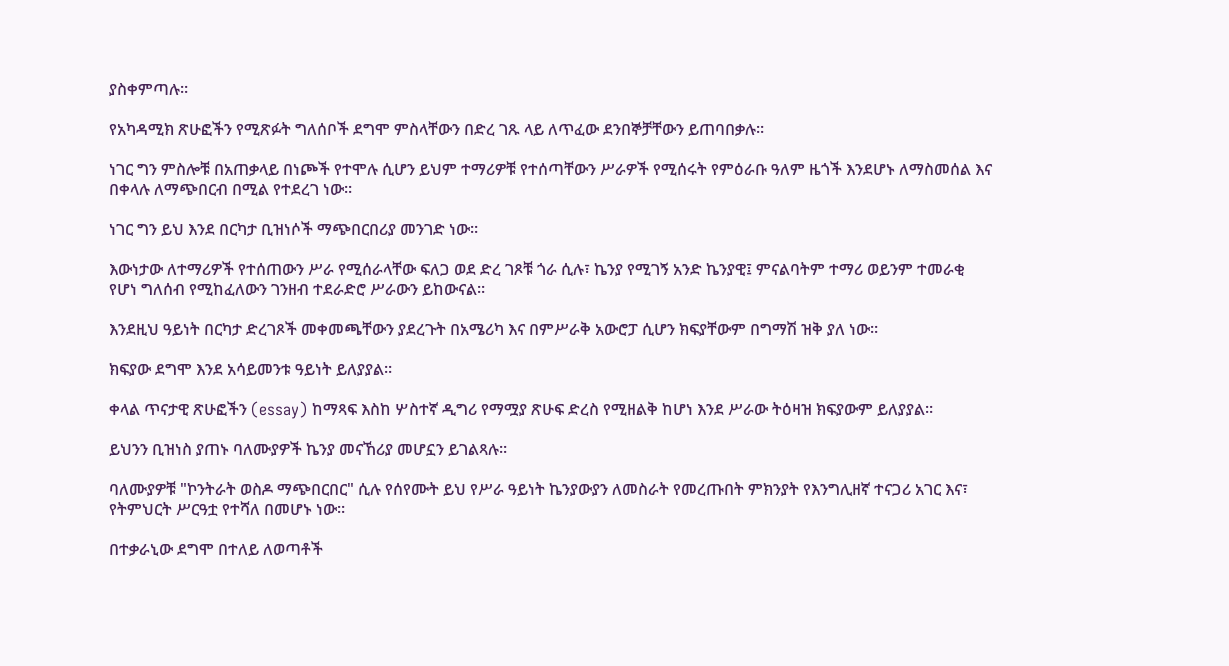ያስቀምጣሉ።

የአካዳሚክ ጽሁፎችን የሚጽፉት ግለሰቦች ደግሞ ምስላቸውን በድረ ገጹ ላይ ለጥፈው ደንበኞቻቸውን ይጠባበቃሉ።

ነገር ግን ምስሎቹ በአጠቃላይ በነጮች የተሞሉ ሲሆን ይህም ተማሪዎቹ የተሰጣቸውን ሥራዎች የሚሰሩት የምዕራቡ ዓለም ዜጎች እንደሆኑ ለማስመሰል እና በቀላሉ ለማጭበርብ በሚል የተደረገ ነው።

ነገር ግን ይህ እንደ በርካታ ቢዝነሶች ማጭበርበሪያ መንገድ ነው።

እውነታው ለተማሪዎች የተሰጠውን ሥራ የሚሰራላቸው ፍለጋ ወደ ድረ ገጾቹ ጎራ ሲሉ፣ ኬንያ የሚገኝ አንድ ኬንያዊ፤ ምናልባትም ተማሪ ወይንም ተመራቂ የሆነ ግለሰብ የሚከፈለውን ገንዘብ ተደራድሮ ሥራውን ይከውናል።

እንደዚህ ዓይነት በርካታ ድረገጾች መቀመጫቸውን ያደረጉት በአሜሪካ እና በምሥራቅ አውሮፓ ሲሆን ክፍያቸውም በግማሽ ዝቅ ያለ ነው።

ክፍያው ደግሞ እንደ አሳይመንቱ ዓይነት ይለያያል።

ቀላል ጥናታዊ ጽሁፎችን (essay) ከማጻፍ እስከ ሦስተኛ ዲግሪ የማሟያ ጽሁፍ ድረስ የሚዘልቅ ከሆነ እንደ ሥራው ትዕዛዝ ክፍያውም ይለያያል።

ይህንን ቢዝነስ ያጠኑ ባለሙያዎች ኬንያ መናኸሪያ መሆኗን ይገልጻሉ።

ባለሙያዎቹ "ኮንትራት ወስዶ ማጭበርበር" ሲሉ የሰየሙት ይህ የሥራ ዓይነት ኬንያውያን ለመስራት የመረጡበት ምክንያት የእንግሊዘኛ ተናጋሪ አገር እና፣ የትምህርት ሥርዓቷ የተሻለ በመሆኑ ነው።

በተቃራኒው ደግሞ በተለይ ለወጣቶች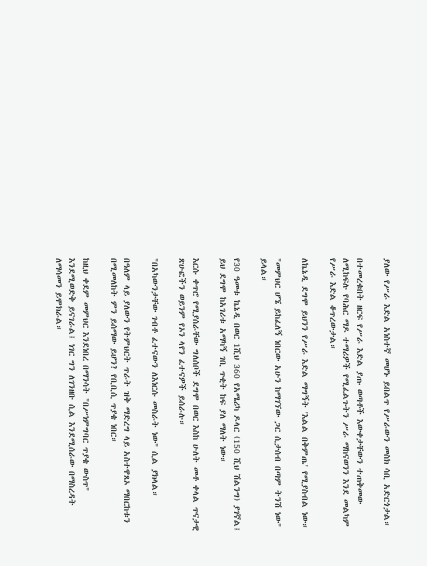ያለው የሥራ እድል አነስተኛ መሆኑ ይበልጥ የሥራውን መስክ ሳቢ አድርጎታል።

በተመረቁበት ዘርፍ የሥራ እድል ያጡ ወጣቶች እውቀታቸውን ተጠቅመው ለሚከፍሉ የባሕር ማዶ ተማሪዎች የሚፈልጉትን ሥራ ማከናወንን እንደ መልካም የሥራ እድል ቆጥረውታል።

ለኬኔዲ ደግሞ ይህንን የሥራ እድል ማግኝት 'እልል በቅምጤ' የሚያስብል ነው።

"መምህር ሆኜ ይከፈለኝ ነበርው አሁን ከማገኘው ጋር ሲታሰብ በጣም ትንሽ ነው" ይላል።

የ30 ዓመቱ ኬኔዲ በወር 1ሺህ 360 የአሜሪካ ዶላር (150 ሺህ ሽልንግ) ያገኛል፤ ይህ ደግሞ ከአገሪቱ አማካኝ ገቢ ጥቂት ከፍ ያለ ማለት ነው።

እርሱ ቀጥሮ የሚያሰራቸው ግለሰቦች ደግሞ በወር እስከ ሁለት መቶ ቀላል ጥናታዊ ጽሁፎችን ወይንም የኦን ላየን ፈተናዎች ይሰራሉ።

"በአካውንታቸው ገብቶ ፈተናውን ለእነርሱ መስራት ነው" ሲል ያክላል።

በዓለም ላይ ያለውን የትምህርት ጥራት ዝቅ ማድረግ ላይ አስተዋጸኦ ማበርከቱን በሚመለከት ምን ይሰማው ይሆን? የቢቢሲ ጥያቄ ነበር።

ከዚህ ቀደም መምህር እንደነበረ በማንሳት "በሥነምግባር ጥያቄ ውስጥ" እንደሚወድቅ ይናገራል፤ ነገር ግን ለገንዘቡ ሲል እንደሚሰራው በማስረዳት ለማሳመን ይሞክራል።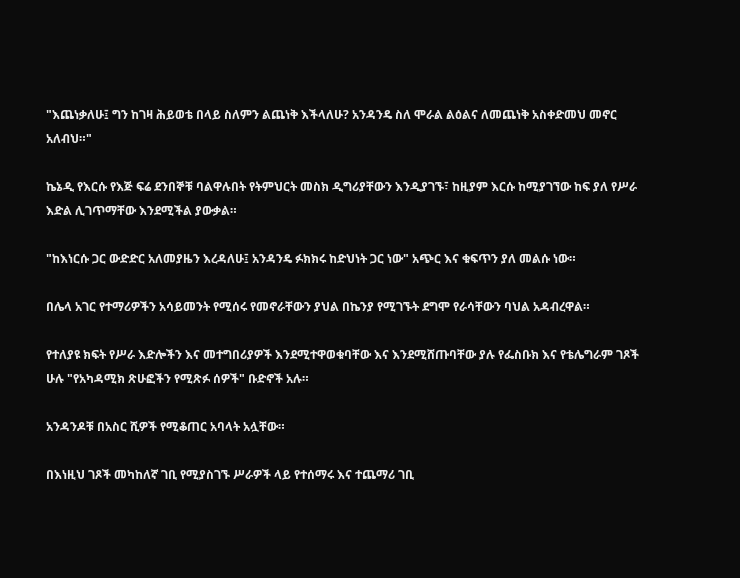"እጨነቃለሁ፤ ግን ከገዛ ሕይወቴ በላይ ስለምን ልጨነቅ እችላለሁ? አንዳንዴ ስለ ሞራል ልዕልና ለመጨነቅ አስቀድመህ መኖር አለብህ።"

ኬኔዲ የእርሱ የእጅ ፍሬ ደንበኞቹ ባልዋሉበት የትምህርት መስክ ዲግሪያቸውን እንዲያገኙ፣ ከዚያም እርሱ ከሚያገኘው ከፍ ያለ የሥራ እድል ሊገጥማቸው እንደሚችል ያውቃል።

"ከእነርሱ ጋር ውድድር አለመያዜን እረዳለሁ፤ አንዳንዴ ፉክክሩ ከድህነት ጋር ነው" አጭር እና ቁፍጥን ያለ መልሱ ነው።

በሌላ አገር የተማሪዎችን አሳይመንት የሚሰሩ የመኖራቸውን ያህል በኬንያ የሚገኙት ደግሞ የራሳቸውን ባህል አዳብረዋል።

የተለያዩ ክፍት የሥራ እድሎችን እና መተግበሪያዎች እንደሚተዋወቁባቸው እና እንደሚሸጡባቸው ያሉ የፌስቡክ እና የቴሌግራም ገጾች ሁሉ "የአካዳሚክ ጽሁፎችን የሚጽፉ ሰዎች" ቡድኖች አሉ።

አንዳንዶቹ በአስር ሺዎች የሚቆጠር አባላት አሏቸው።

በእነዚህ ገጾች መካከለኛ ገቢ የሚያስገኙ ሥራዎች ላይ የተሰማሩ እና ተጨማሪ ገቢ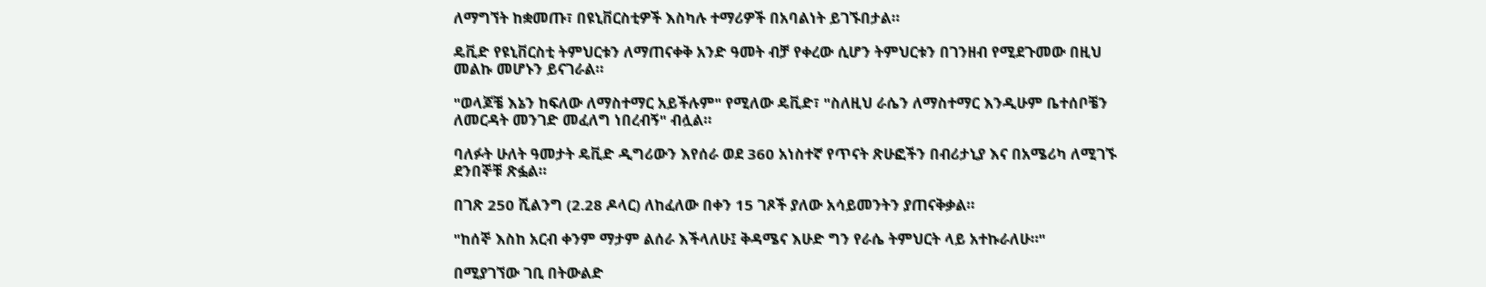ለማግኘት ከቋመጡ፣ በዩኒቨርስቲዎች እስካሉ ተማሪዎች በአባልነት ይገኙበታል።

ዴቪድ የዩኒቨርስቲ ትምህርቱን ለማጠናቀቅ አንድ ዓመት ብቻ የቀረው ሲሆን ትምህርቱን በገንዘብ የሚደጉመው በዚህ መልኩ መሆኑን ይናገራል።

"ወላጆቼ እኔን ከፍለው ለማስተማር አይችሉም" የሚለው ዴቪድ፣ "ስለዚህ ራሴን ለማስተማር እንዲሁም ቤተሰቦቼን ለመርዳት መንገድ መፈለግ ነበረብኝ" ብሏል።

ባለፉት ሁለት ዓመታት ዴቪድ ዲግሪውን እየሰራ ወደ 360 አነስተኛ የጥናት ጽሁፎችን በብሪታኒያ እና በአሜሪካ ለሚገኙ ደንበኞቹ ጽፏል።

በገጽ 250 ሺልንግ (2.28 ዶላር) ለከፈለው በቀን 15 ገጾች ያለው አሳይመንትን ያጠናቅቃል።

"ከሰኞ እስከ አርብ ቀንም ማታም ልሰራ እችላለሁ፤ ቅዳሜና እሁድ ግን የራሴ ትምህርት ላይ አተኩራለሁ።"

በሚያገኘው ገቢ በትውልድ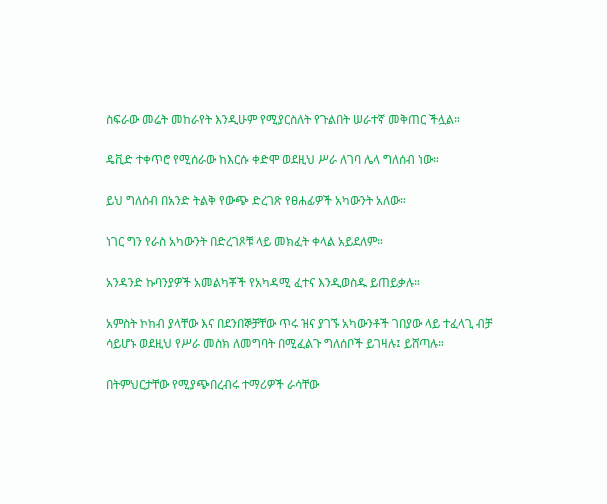ስፍራው መሬት መከራየት እንዲሁም የሚያርስለት የጉልበት ሠራተኛ መቅጠር ችሏል።

ዴቪድ ተቀጥሮ የሚሰራው ከእርሱ ቀድሞ ወደዚህ ሥራ ለገባ ሌላ ግለሰብ ነው።

ይህ ግለሰብ በአንድ ትልቅ የውጭ ድረገጽ የፀሐፊዎች አካውንት አለው።

ነገር ግን የራስ አካውንት በድረገጾቹ ላይ መክፈት ቀላል አይደለም።

አንዳንድ ኩባንያዎች አመልካቾች የአካዳሚ ፈተና እንዲወስዱ ይጠይቃሉ።

አምስት ኮከብ ያላቸው እና በደንበኞቻቸው ጥሩ ዝና ያገኙ አካውንቶች ገበያው ላይ ተፈላጊ ብቻ ሳይሆኑ ወደዚህ የሥራ መስክ ለመግባት በሚፈልጉ ግለሰቦች ይገዛሉ፤ ይሸጣሉ።

በትምህርታቸው የሚያጭበረብሩ ተማሪዎች ራሳቸው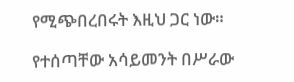የሚጭበረበሩት እዚህ ጋር ነው።

የተሰጣቸው አሳይመንት በሥራው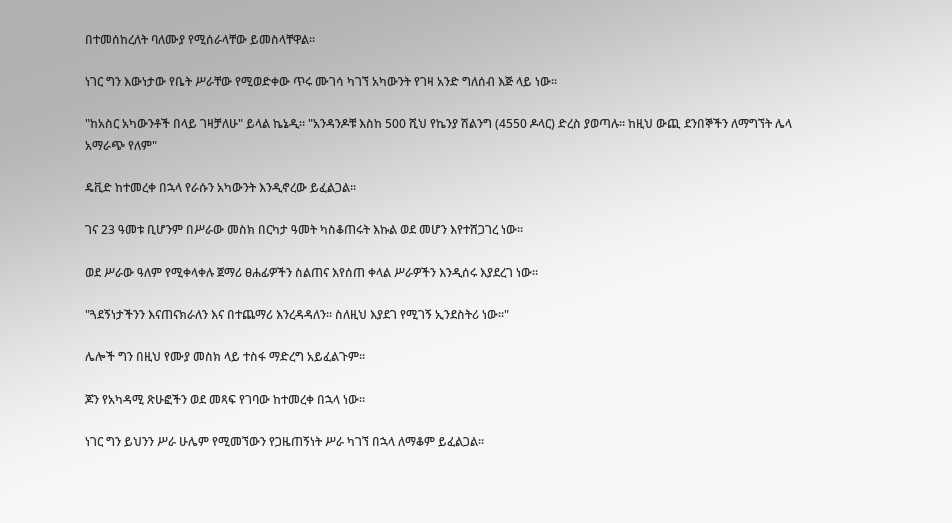በተመሰከረለት ባለሙያ የሚሰራላቸው ይመስላቸዋል።

ነገር ግን እውነታው የቤት ሥራቸው የሚወድቀው ጥሩ ሙገሳ ካገኘ አካውንት የገዛ አንድ ግለሰብ እጅ ላይ ነው።

"ከአስር አካውንቶች በላይ ገዛቻለሁ" ይላል ኬኔዲ። "አንዳንዶቹ እስከ 500 ሺህ የኬንያ ሽልንግ (4550 ዶላር) ድረስ ያወጣሉ። ከዚህ ውጪ ደንበኞችን ለማግኘት ሌላ አማራጭ የለም"

ዴቪድ ከተመረቀ በኋላ የራሱን አካውንት እንዲኖረው ይፈልጋል።

ገና 23 ዓመቱ ቢሆንም በሥራው መስክ በርካታ ዓመት ካስቆጠሩት እኩል ወደ መሆን እየተሸጋገረ ነው።

ወደ ሥራው ዓለም የሚቀላቀሉ ጀማሪ ፀሐፊዎችን ስልጠና እየሰጠ ቀላል ሥራዎችን እንዲሰሩ እያደረገ ነው።

"ጓደኝነታችንን እናጠናክራለን እና በተጨማሪ እንረዳዳለን። ስለዚህ እያደገ የሚገኝ ኢንደስትሪ ነው።"

ሌሎች ግን በዚህ የሙያ መስክ ላይ ተስፋ ማድረግ አይፈልጉም።

ጆን የአካዳሚ ጽሁፎችን ወደ መጻፍ የገባው ከተመረቀ በኋላ ነው።

ነገር ግን ይህንን ሥራ ሁሌም የሚመኘውን የጋዜጠኝነት ሥራ ካገኘ በኋላ ለማቆም ይፈልጋል።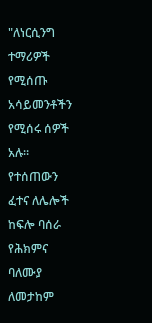"ለነርሲንግ ተማሪዎች የሚሰጡ አሳይመንቶችን የሚሰሩ ሰዎች አሉ። የተሰጠውን ፈተና ለሌሎች ከፍሎ ባሰራ የሕክምና ባለሙያ ለመታከም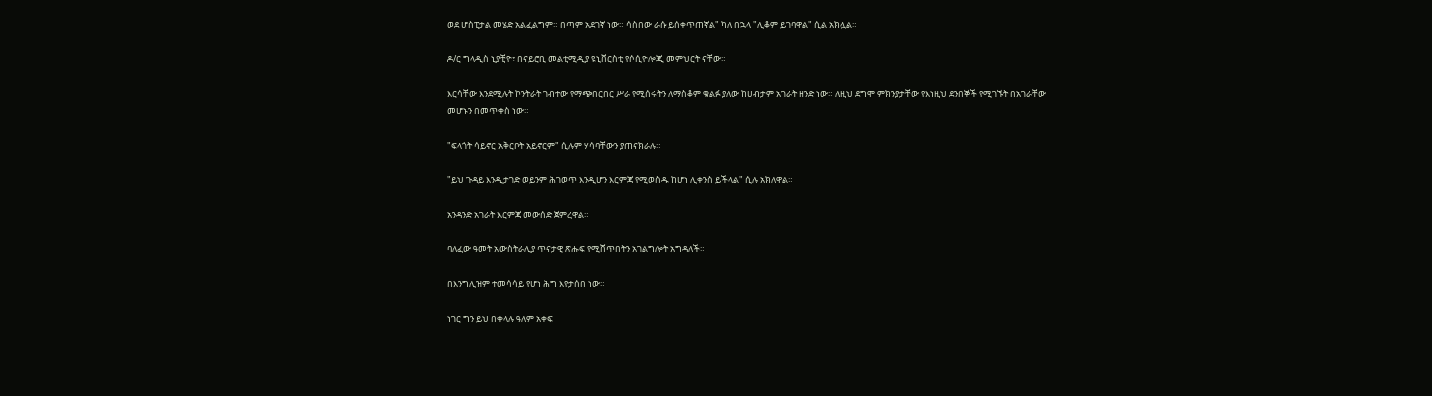ወደ ሆስፒታል መሄድ አልፈልግም። በጣም አደገኛ ነው። ሳስበው ራሱ ይሰቀጥጠኛል" ካለ በኋላ "ሊቆም ይገባዋል" ሲል አክሏል።

ዶ/ር ግላዲስ ኒያቺዮ፣ በናይሮቢ መልቲሚዲያ ዩኒቨርስቲ የሶሲዮሎጂ መምህርት ናቸው።

እርሳቸው እንደሚሉት ኮንትራት ገብተው የማጭበርበር ሥራ የሚሰሩትን ለማስቆም ቁልፉ ያለው ከሀብታም አገራት ዘንድ ነው። ለዚህ ደግሞ ምክንያታቸው የእነዚህ ደንበኞች የሚገኙት በአገራቸው መሆኑን በመጥቀስ ነው።

"ፍላጎት ሳይኖር አቅርቦት አይኖርም" ሲሉም ሃሳባቸውን ያጠናክራሉ።

"ይህ ጉዳይ እንዲታገድ ወይንም ሕገወጥ እንዲሆን እርምጃ የሚወስዱ ከሆነ ሊቀንስ ይችላል" ሲሉ አክለዋል።

አንዳንድ አገራት እርምጃ መውሰድ ጀምረዋል።

ባለፈው ዓመት አውስትራሊያ ጥናታዊ ጽሑፍ የሚሸጥበትን አገልግሎት አግዳለች።

በእንግሊዝም ተመሳሳይ የሆነ ሕግ እየታሰበ ነው።

ነገር ግን ይህ በቀላሉ ዓለም አቀፍ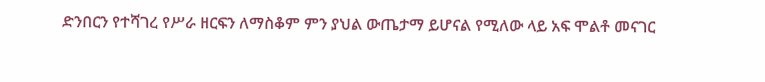ድንበርን የተሻገረ የሥራ ዘርፍን ለማስቆም ምን ያህል ውጤታማ ይሆናል የሚለው ላይ አፍ ሞልቶ መናገር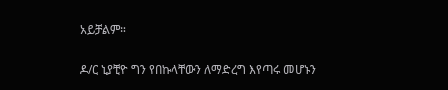አይቻልም።

ዶ/ር ኒያቺዮ ግን የበኩላቸውን ለማድረግ እየጣሩ መሆኑን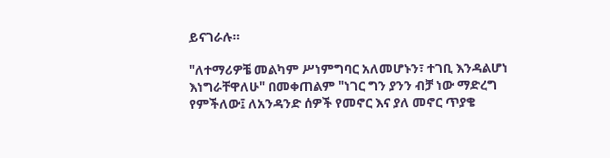ይናገራሉ።

"ለተማሪዎቼ መልካም ሥነምግባር አለመሆኑን፣ ተገቢ እንዳልሆነ እነግራቸዋለሁ" በመቀጠልም "ነገር ግን ያንን ብቻ ነው ማድረግ የምችለው፤ ለአንዳንድ ሰዎች የመኖር እና ያለ መኖር ጥያቄ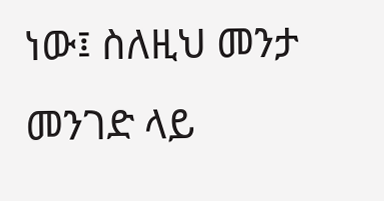ነው፤ ስለዚህ መንታ መንገድ ላይ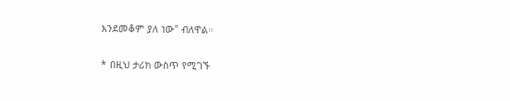እንደመቆም ያለ ነው" ብለዋል።

* በዚህ ታሪክ ውስጥ የሚገኙ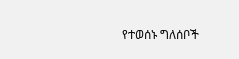የተወሰኑ ግለሰቦች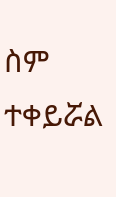ስም ተቀይሯል